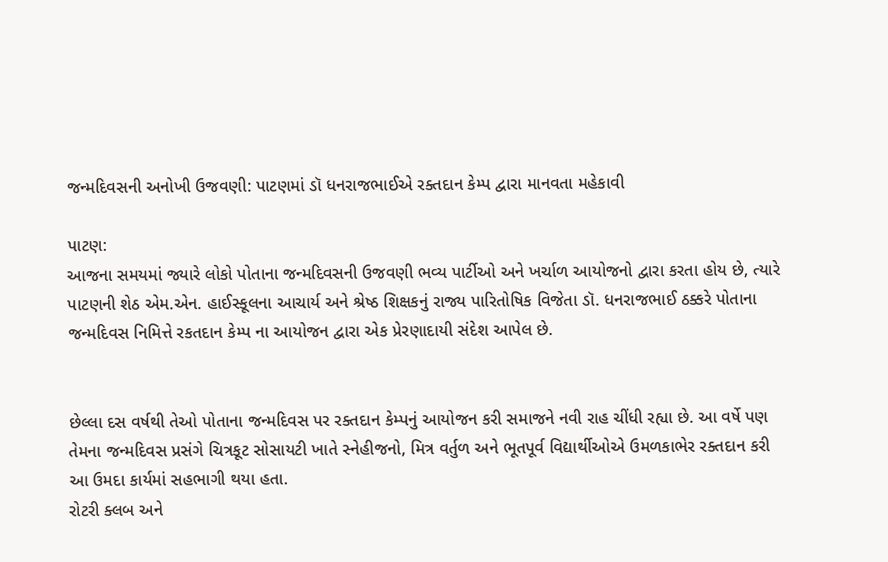જન્મદિવસની અનોખી ઉજવણી: પાટણમાં ડૉ ધનરાજભાઈએ રક્તદાન કેમ્પ દ્વારા માનવતા મહેકાવી

પાટણ:
આજના સમયમાં જ્યારે લોકો પોતાના જન્મદિવસની ઉજવણી ભવ્ય પાર્ટીઓ અને ખર્ચાળ આયોજનો દ્વારા કરતા હોય છે, ત્યારે પાટણની શેઠ એમ.એન. હાઈસ્કૂલના આચાર્ય અને શ્રેષ્ઠ શિક્ષકનું રાજ્ય પારિતોષિક વિજેતા ડૉ. ધનરાજભાઈ ઠક્કરે પોતાના જન્મદિવસ નિમિત્તે રકતદાન કેમ્પ ના આયોજન દ્વારા એક પ્રેરણાદાયી સંદેશ આપેલ છે.


છેલ્લા દસ વર્ષથી તેઓ પોતાના જન્મદિવસ પર રક્તદાન કેમ્પનું આયોજન કરી સમાજને નવી રાહ ચીંધી રહ્યા છે. આ વર્ષે પણ તેમના જન્મદિવસ પ્રસંગે ચિત્રકૂટ સોસાયટી ખાતે સ્નેહીજનો, મિત્ર વર્તુળ અને ભૂતપૂર્વ વિદ્યાર્થીઓએ ઉમળકાભેર રક્તદાન કરી આ ઉમદા કાર્યમાં સહભાગી થયા હતા.
રોટરી ક્લબ અને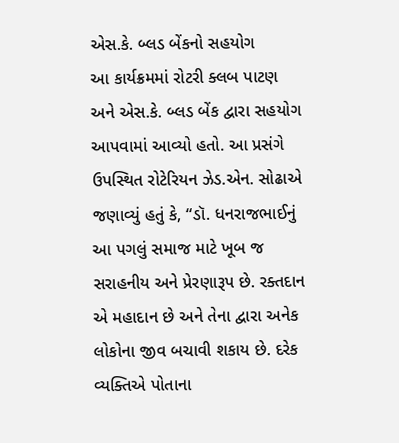એસ.કે. બ્લડ બેંકનો સહયોગ
આ કાર્યક્રમમાં રોટરી ક્લબ પાટણ અને એસ.કે. બ્લડ બેંક દ્વારા સહયોગ આપવામાં આવ્યો હતો. આ પ્રસંગે ઉપસ્થિત રોટેરિયન ઝેડ.એન. સોઢાએ જણાવ્યું હતું કે, “ડૉ. ધનરાજભાઈનું આ પગલું સમાજ માટે ખૂબ જ સરાહનીય અને પ્રેરણારૂપ છે. રક્તદાન એ મહાદાન છે અને તેના દ્વારા અનેક લોકોના જીવ બચાવી શકાય છે. દરેક વ્યક્તિએ પોતાના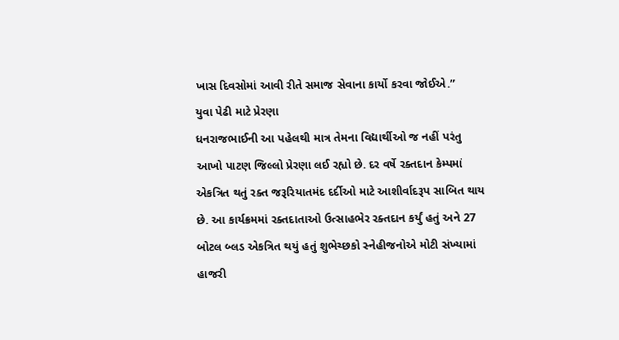ખાસ દિવસોમાં આવી રીતે સમાજ સેવાના કાર્યો કરવા જોઈએ.”
યુવા પેઢી માટે પ્રેરણા
ધનરાજભાઈની આ પહેલથી માત્ર તેમના વિદ્યાર્થીઓ જ નહીં પરંતુ આખો પાટણ જિલ્લો પ્રેરણા લઈ રહ્યો છે. દર વર્ષે રક્તદાન કેમ્પમાં એકત્રિત થતું રક્ત જરૂરિયાતમંદ દર્દીઓ માટે આશીર્વાદરૂપ સાબિત થાય છે. આ કાર્યક્રમમાં રક્તદાતાઓ ઉત્સાહભેર રક્તદાન કર્યું હતું અને 27 બોટલ બ્લડ એકત્રિત થયું હતું શુભેચ્છકો સ્નેહીજનોએ મોટી સંખ્યામાં હાજરી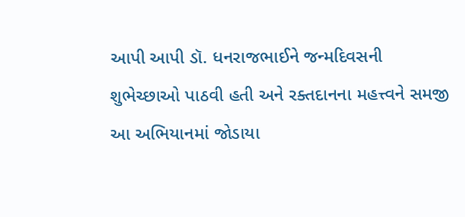આપી આપી ડૉ. ધનરાજભાઈને જન્મદિવસની શુભેચ્છાઓ પાઠવી હતી અને રક્તદાનના મહત્ત્વને સમજી આ અભિયાનમાં જોડાયા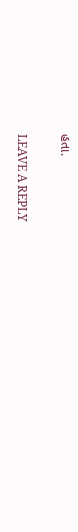હતા.

LEAVE A REPLY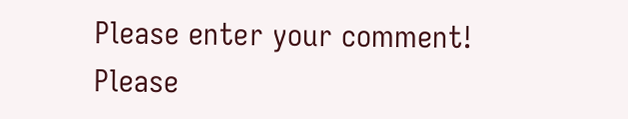Please enter your comment!
Please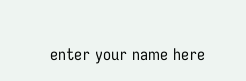enter your name here